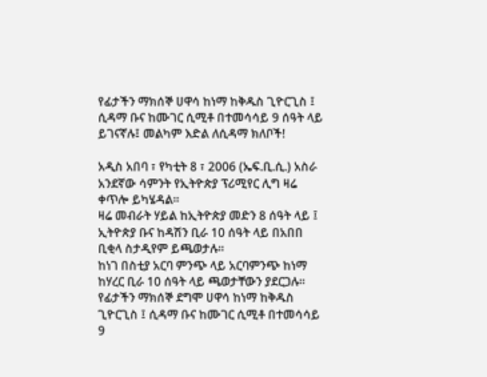የፊታችን ማክሰኞ ሀዋሳ ከነማ ከቅዱስ ጊዮርጊስ ፤ ሲዳማ ቡና ከሙገር ሲሚቶ በተመሳሳይ 9 ሰዓት ላይ ይገናኛሉ፤ መልካም እድል ለሲዳማ ክለቦች!

አዲስ አበባ ፣ የካቲት 8 ፣ 2006 (ኤፍ.ቢ.ሲ.) አስራ አንደኛው ሳምንት የኢትዮጵያ ፕሪሚየር ሊግ ዛሬ ቀጥሎ ይካሄዳል።
ዛሬ መብራት ሃይል ከኢትዮጵያ መድን 8 ሰዓት ላይ ፤ ኢትዮጵያ ቡና ከዳሽን ቢራ 10 ሰዓት ላይ በአበበ ቢቂላ ስታዲየም ይጫወታሉ።
ከነገ በስቲያ አርባ ምንጭ ላይ አርባምንጭ ከነማ ከሃረር ቢራ 10 ሰዓት ላይ ጫወታቸውን ያደርጋሉ።
የፊታችን ማክሰኞ ደግሞ ሀዋሳ ከነማ ከቅዱስ ጊዮርጊስ ፤ ሲዳማ ቡና ከሙገር ሲሚቶ በተመሳሳይ 9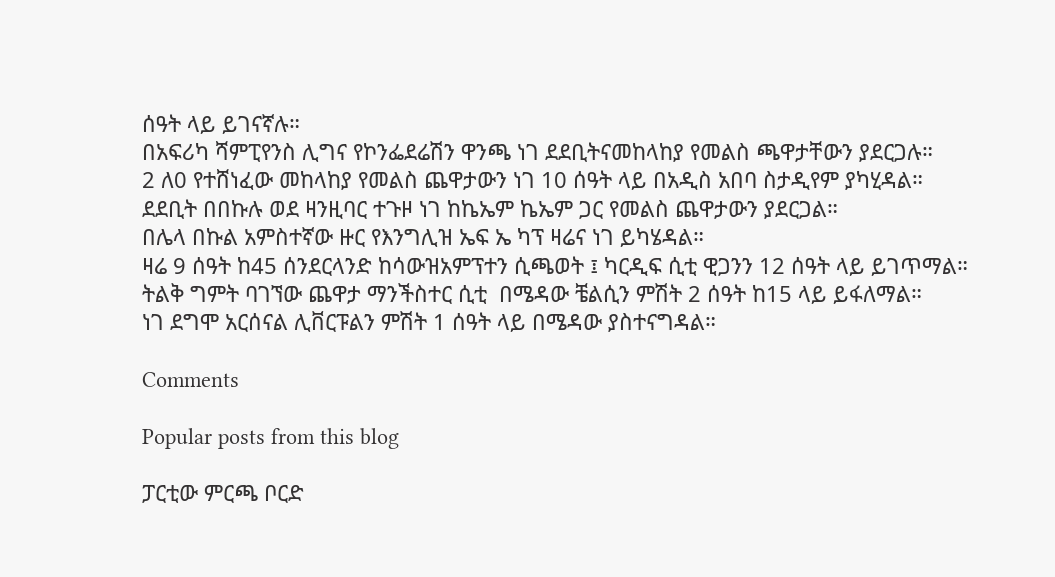ሰዓት ላይ ይገናኛሉ።
በአፍሪካ ሻምፒየንስ ሊግና የኮንፌደሬሽን ዋንጫ ነገ ደደቢትናመከላከያ የመልስ ጫዋታቸውን ያደርጋሉ።
2 ለ0 የተሸነፈው መከላከያ የመልስ ጨዋታውን ነገ 10 ሰዓት ላይ በአዲስ አበባ ስታዲየም ያካሂዳል።
ደደቢት በበኩሉ ወደ ዛንዚባር ተጉዞ ነገ ከኬኤም ኬኤም ጋር የመልስ ጨዋታውን ያደርጋል።
በሌላ በኩል አምስተኛው ዙር የእንግሊዝ ኤፍ ኤ ካፕ ዛሬና ነገ ይካሄዳል።
ዛሬ 9 ሰዓት ከ45 ሰንደርላንድ ከሳውዝአምፕተን ሲጫወት ፤ ካርዲፍ ሲቲ ዊጋንን 12 ሰዓት ላይ ይገጥማል።
ትልቅ ግምት ባገኘው ጨዋታ ማንችስተር ሲቲ  በሜዳው ቼልሲን ምሽት 2 ሰዓት ከ15 ላይ ይፋለማል።
ነገ ደግሞ አርሰናል ሊቨርፑልን ምሽት 1 ሰዓት ላይ በሜዳው ያስተናግዳል።

Comments

Popular posts from this blog

ፓርቲው ምርጫ ቦርድ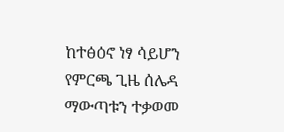ከተፅዕኖ ነፃ ሳይሆን የምርጫ ጊዜ ሰሌዳ ማውጣቱን ተቃወመ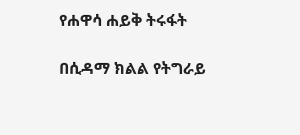የሐዋሳ ሐይቅ ትሩፋት

በሲዳማ ክልል የትግራይ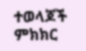ተወላጆች ምክክር